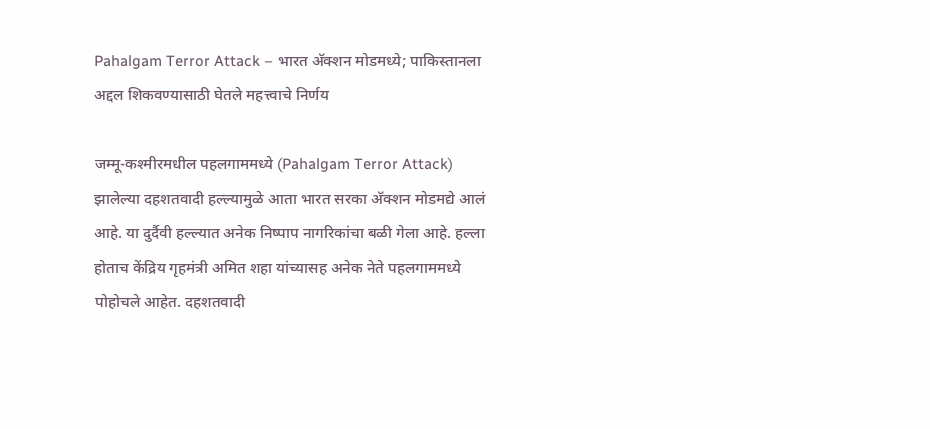Pahalgam Terror Attack – भारत अ‍ॅक्शन मोडमध्ये; पाकिस्तानला अद्दल शिकवण्यासाठी घेतले महत्त्वाचे निर्णय

जम्मू-कश्मीरमधील पहलगाममध्ये (Pahalgam Terror Attack) झालेल्या दहशतवादी हल्ल्यामुळे आता भारत सरका अ‍ॅक्शन मोडमद्ये आलं आहे. या दुर्दैवी हल्ल्यात अनेक निष्पाप नागरिकांचा बळी गेला आहे. हल्ला होताच केंद्रिय गृहमंत्री अमित शहा यांच्यासह अनेक नेते पहलगाममध्ये पोहोचले आहेत. दहशतवादी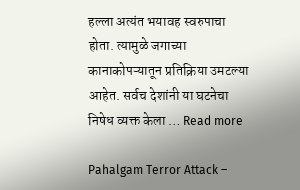हल्ला अत्यंत भयावह स्वरुपाचा होता. त्यामुळे जगाच्या कानाकोपऱ्यातून प्रतिक्रिया उमटल्या आहेत. सर्वच देशांनी या घटनेचा निषेध व्यक्त केला … Read more

Pahalgam Terror Attack –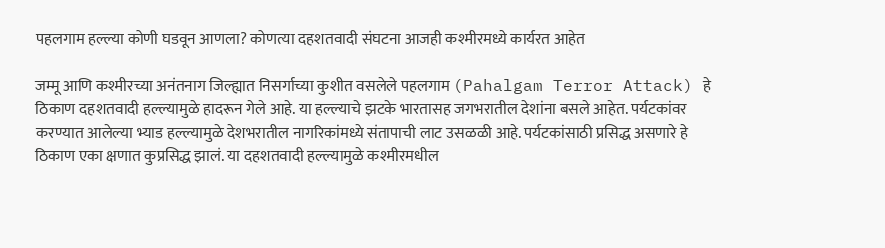पहलगाम हल्ल्या कोणी घडवून आणला? कोणत्या दहशतवादी संघटना आजही कश्मीरमध्ये कार्यरत आहेत

जम्मू आणि कश्मीरच्या अनंतनाग जिल्ह्यात निसर्गाच्या कुशीत वसलेले पहलगाम (Pahalgam Terror Attack) हे ठिकाण दहशतवादी हल्ल्यामुळे हादरून गेले आहे. या हल्ल्याचे झटके भारतासह जगभरातील देशांना बसले आहेत. पर्यटकांवर करण्यात आलेल्या भ्याड हल्ल्यामुळे देशभरातील नागरिकांमध्ये संतापाची लाट उसळळी आहे. पर्यटकांसाठी प्रसिद्ध असणारे हे ठिकाण एका क्षणात कुप्रसिद्ध झालं. या दहशतवादी हल्ल्यामुळे कश्मीरमधील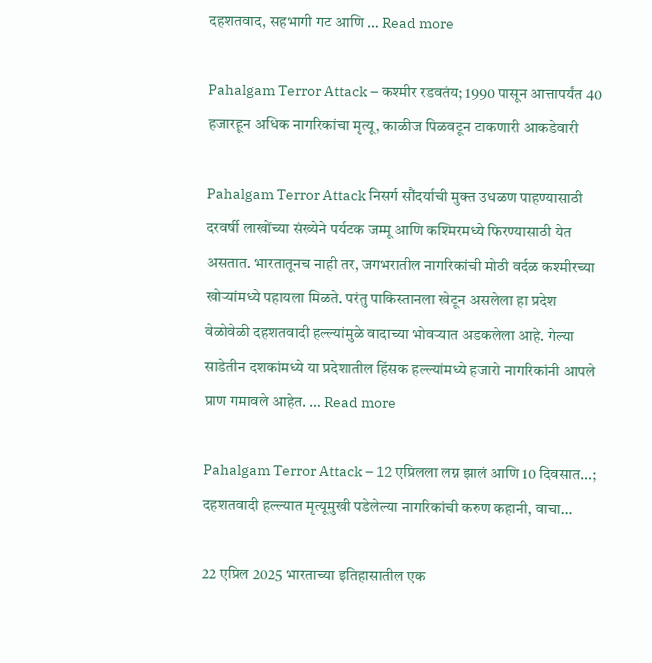दहशतवाद, सहभागी गट आणि … Read more

Pahalgam Terror Attack – कश्मीर रडवतंय; 1990 पासून आत्तापर्यंत 40 हजारहून अधिक नागरिकांचा मृत्यू, काळीज पिळवटून टाकणारी आकडेवारी

Pahalgam Terror Attack निसर्ग सौंदर्याची मुक्त उधळण पाहण्यासाठी दरवर्षी लाखोंच्या संख्येने पर्यटक जम्मू आणि कश्मिरमध्ये फिरण्यासाठी येत असतात. भारतातूनच नाही तर, जगभरातील नागरिकांची मोठी वर्दळ कश्मीरच्या खोऱ्यांमध्ये पहायला मिळते. परंतु पाकिस्तानला खेटून असलेला हा प्रदेश वेळोवेळी दहशतवादी हल्ल्यांमुळे वादाच्या भोवऱ्यात अडकलेला आहे. गेल्या साडेतीन दशकांमध्ये या प्रदेशातील हिंसक हल्ल्यांमध्ये हजारो नागरिकांनी आपले प्राण गमावले आहेत. … Read more

Pahalgam Terror Attack – 12 एप्रिलला लग्न झालं आणि 10 दिवसात…; दहशतवादी हल्ल्यात मृत्यूमुखी पडेलेल्या नागरिकांची करुण कहानी, वाचा…

22 एप्रिल 2025 भारताच्या इतिहासातील एक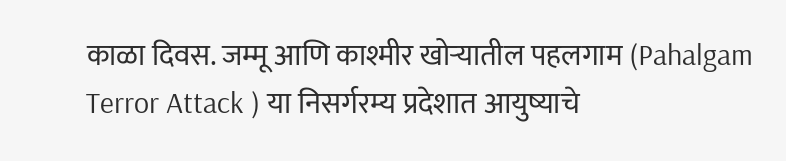काळा दिवस. जम्मू आणि काश्मीर खोऱ्यातील पहलगाम (Pahalgam Terror Attack ) या निसर्गरम्य प्रदेशात आयुष्याचे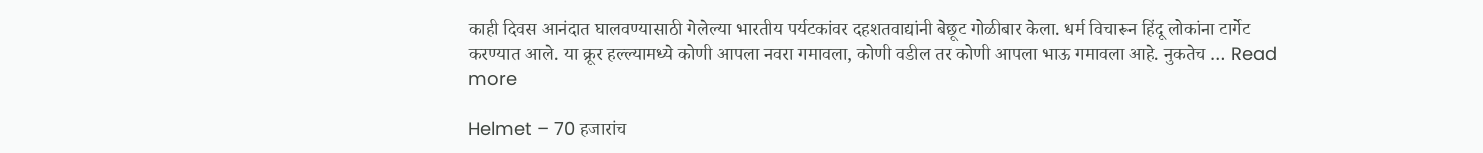काही दिवस आनंदात घालवण्यासाठी गेलेल्या भारतीय पर्यटकांवर दहशतवाद्यांनी बेछूट गोळीबार केला. धर्म विचारून हिंदू लोकांना टार्गेट करण्यात आले. या क्रूर हल्ल्यामध्ये कोणी आपला नवरा गमावला, कोणी वडील तर कोणी आपला भाऊ गमावला आहे. नुकतेच … Read more

Helmet – 70 हजारांच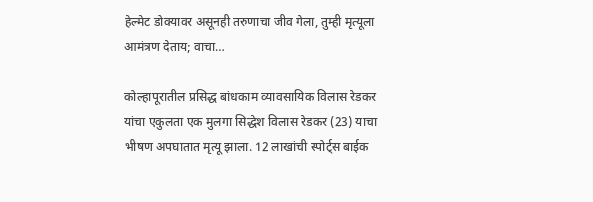हेल्मेट डोक्यावर असूनही तरुणाचा जीव गेला, तुम्ही मृत्यूला आमंत्रण देताय; वाचा…

कोल्हापूरातील प्रसिद्ध बांधकाम व्यावसायिक विलास रेडकर यांचा एकुलता एक मुलगा सिद्धेश विलास रेडकर (23) याचा भीषण अपघातात मृत्यू झाला. 12 लाखांची स्पोर्ट्स बाईक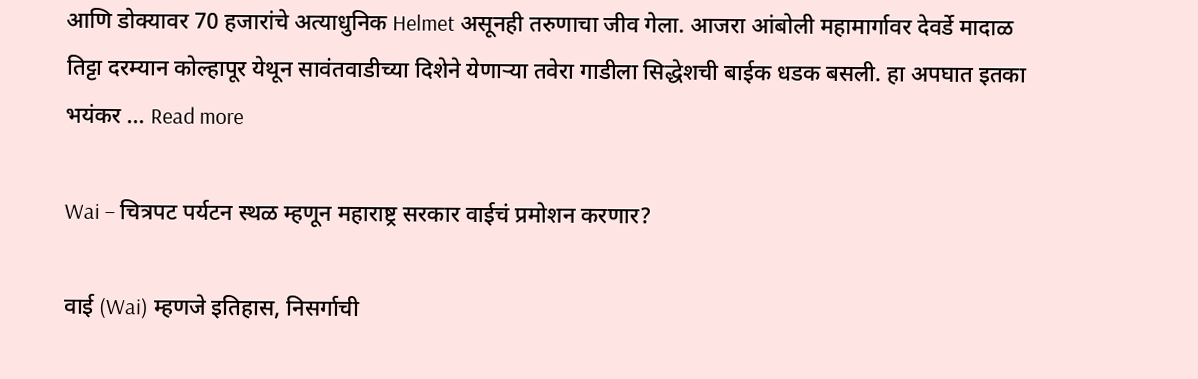आणि डोक्यावर 70 हजारांचे अत्याधुनिक Helmet असूनही तरुणाचा जीव गेला. आजरा आंबोली महामार्गावर देवर्डे मादाळ तिट्टा दरम्यान कोल्हापूर येथून सावंतवाडीच्या दिशेने येणाऱ्या तवेरा गाडीला सिद्धेशची बाईक धडक बसली. हा अपघात इतका भयंकर … Read more

Wai – चित्रपट पर्यटन स्थळ म्हणून महाराष्ट्र सरकार वाईचं प्रमोशन करणार?

वाई (Wai) म्हणजे इतिहास, निसर्गाची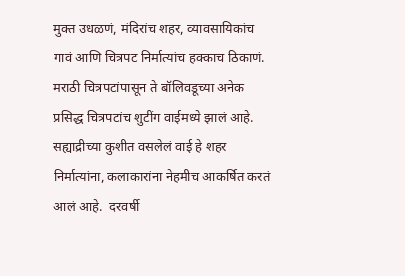मुक्त उधळणं, मंदिरांच शहर, व्यावसायिकांच गावं आणि चित्रपट निर्मात्यांच हक्काच ठिकाणं. मराठी चित्रपटांपासून ते बॉलिवडूच्या अनेक प्रसिद्ध चित्रपटांच शुटींग वाईमध्ये झालं आहे. सह्याद्रीच्या कुशीत वसलेलं वाई हे शहर निर्मात्यांना, कलाकारांना नेहमीच आकर्षित करतं आलं आहे.  दरवर्षी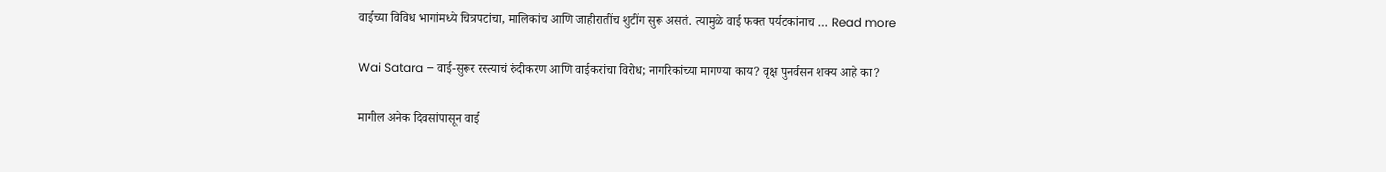वाईच्या विविध भागांमध्ये चित्रपटांचा, मालिकांच आणि जाहीरातींच शुटींग सुरू असतं. त्यामुळे वाई फक्त पर्यटकांनाच … Read more

Wai Satara – वाई-सुरूर रस्त्याचं रुंदीकरण आणि वाईकरांचा विरोध; नागरिकांच्या मागण्या काय? वृक्ष पुनर्वसन शक्य आहे का?

मागील अनेक दिवसांपासून वाई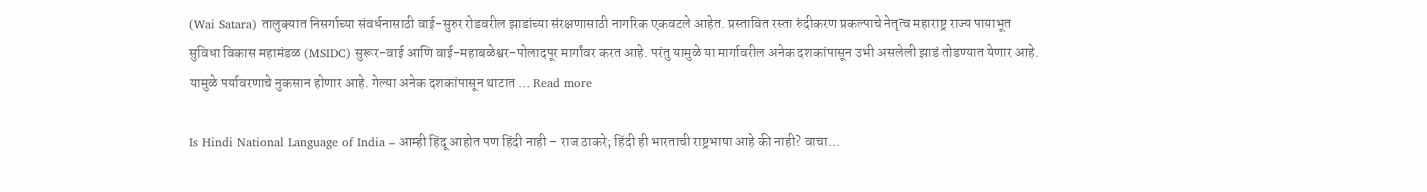(Wai Satara) तालुक्यात निसर्गाच्या संवर्धनासाठी वाई-सुरुर रोडवरील झाडांच्या संरक्षणासाठी नागरिक एकवटले आहेत. प्रस्तावित रस्ता रुंदीकरण प्रकल्पाचे नेतृत्व महाराष्ट्र राज्य पायाभूत सुविधा विकास महामंडळ (MSIDC) सुरूर-वाई आणि वाई-महाबळेश्वर-पोलादपूर मार्गांवर करत आहे. परंतु यामुळे या मार्गावरील अनेक दशकांपासून उभी असलेली झाडं तोडण्यात येणार आहे. यामुळे पर्यावरणाचे नुकसान होणार आहे. गेल्या अनेक दशकांपासून थाटात … Read more

Is Hindi National Language of India – आम्ही हिंदू आहोत पण हिंदी नाही – राज ठाकरे; हिंदी ही भारताची राष्ट्रभाषा आहे की नाही? वाचा…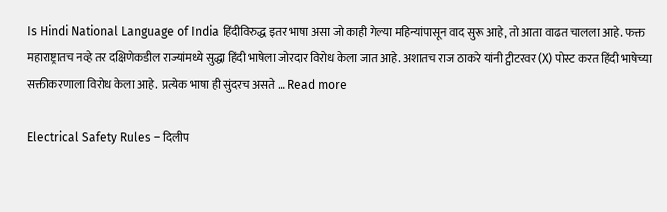Is Hindi National Language of India हिंदीविरुद्ध इतर भाषा असा जो काही गेल्या महिन्यांपासून वाद सुरू आहे, तो आता वाढत चालला आहे. फक्त महाराष्ट्रातच नव्हे तर दक्षिणेकडील राज्यांमध्ये सुद्धा हिंदी भाषेला जोरदार विरोध केला जात आहे. अशातच राज ठाकरे यांनी ट्वीटरवर (X) पोस्ट करत हिंदी भाषेच्या सक्तीकरणाला विरोध केला आहे.  प्रत्येक भाषा ही सुंदरच असते … Read more

Electrical Safety Rules – दिलीप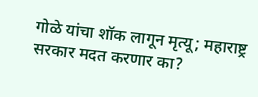गोळे यांचा शॉक लागून मृत्यू; महाराष्ट्र सरकार मदत करणार का?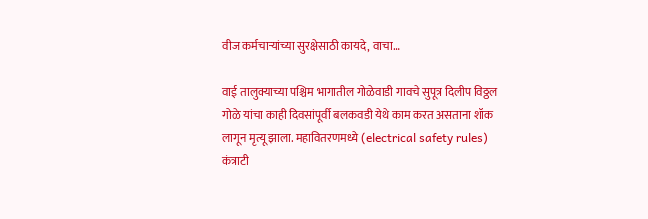वीज कर्मचाऱ्यांच्या सुरक्षेसाठी कायदे, वाचा…

वाई तालुक्याच्या पश्चिम भागातील गोळेवाडी गावचे सुपूत्र दिलीप विठ्ठल गोळे यांचा काही दिवसांपूर्वी बलकवडी येथे काम करत असताना शॉक लागून मृत्यू झाला. महावितरणमध्ये (electrical safety rules) कंत्राटी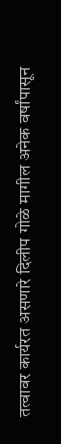तत्वावर कार्यरत असणारे दिलीप गोळे मागील अनेक वर्षांपासून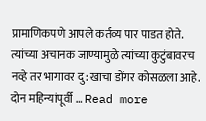प्रामाणिकपणे आपले कर्तव्य पार पाडत होते. त्यांच्या अचानक जाण्यामुळे त्यांच्या कुटुंबावरच नव्हे तर भागावर दु:खाचा डोंगर कोसळला आहे. दोन महिन्यांपूर्वी … Read more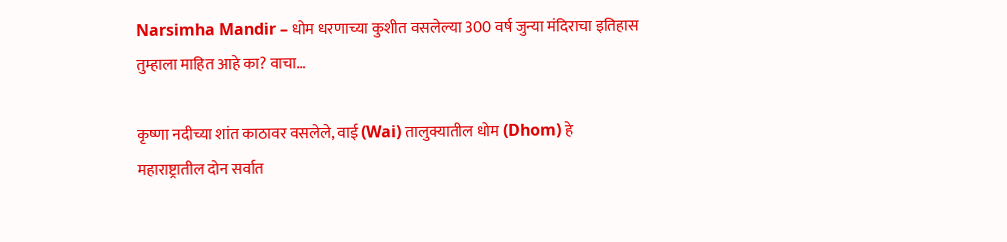Narsimha Mandir – धोम धरणाच्या कुशीत वसलेल्या 300 वर्ष जुन्या मंदिराचा इतिहास तुम्हाला माहित आहे का? वाचा…

कृष्णा नदीच्या शांत काठावर वसलेले, वाई (Wai) तालुक्यातील धोम (Dhom) हे महाराष्ट्रातील दोन सर्वात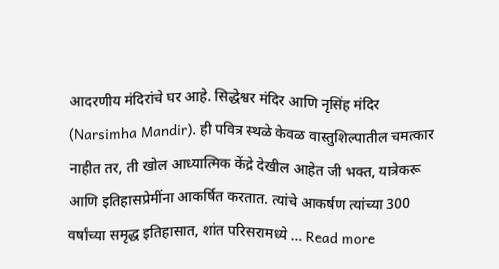आदरणीय मंदिरांचे घर आहे. सिद्धेश्वर मंदिर आणि नृसिंह मंदिर (Narsimha Mandir). ही पवित्र स्थळे केवळ वास्तुशिल्पातील चमत्कार नाहीत तर, ती खोल आध्यात्मिक केंद्रे देखील आहेत जी भक्त, यात्रेकरू आणि इतिहासप्रेमींना आकर्षित करतात. त्यांचे आकर्षण त्यांच्या 300 वर्षांच्या समृद्ध इतिहासात, शांत परिसरामध्ये … Read more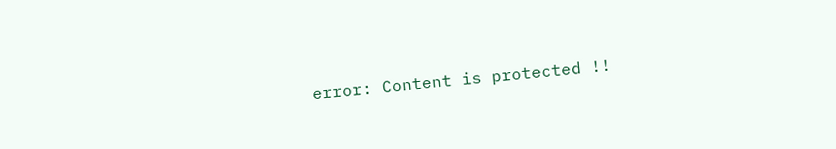error: Content is protected !!